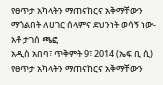የፀጥታ አካላትን ማጠናከርና አቅማቸውን ማጎልበት ለሀገር ሰላምና ደህንነት ወሳኝ ነው- አቶ ታገሰ ጫፎ
አዲስ አበባ፣ ጥቅምት 9፣ 2014 (ኤፍ ቢ ሲ) የፀጥታ አካላትን ማጠናከርና አቅማቸውን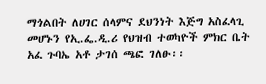ማጎልበት ለሀገር ሰላምና ደህንነት እጅግ አስፈላጊ መሆኑን የኢ.ፌ.ዲ.ሪ የህዝብ ተወካዮች ምክር ቤት አፈ ጉባኤ አቶ ታገሰ ጫፎ ገለፁ፡፡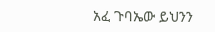አፈ ጉባኤው ይህንን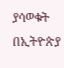ያሳወቁት በኢትዮጵያ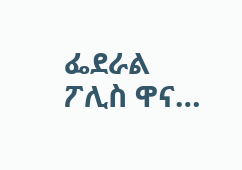ፌደራል ፖሊስ ዋና…